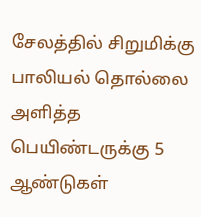சேலத்தில் சிறுமிக்கு பாலியல் தொல்லை அளித்த பெயிண்டருக்கு 5 ஆண்டுகள்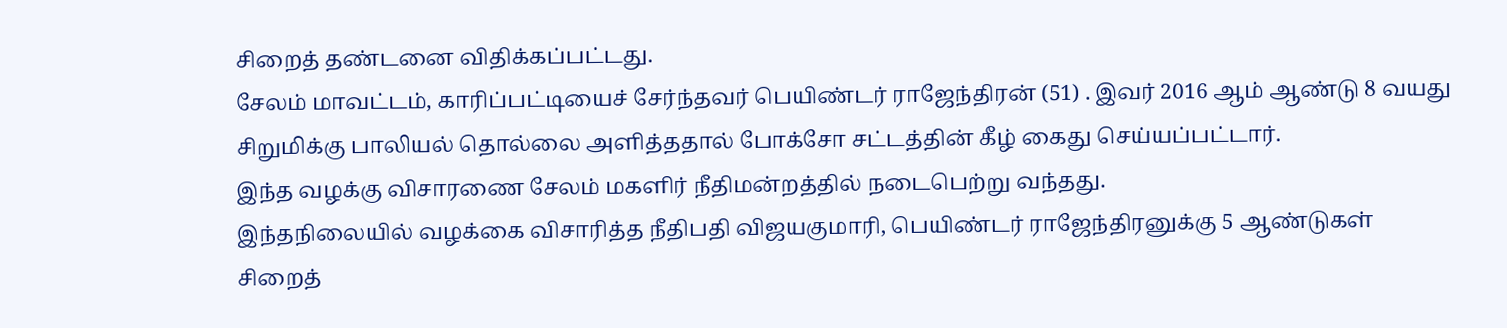சிறைத் தண்டனை விதிக்கப்பட்டது.
சேலம் மாவட்டம், காரிப்பட்டியைச் சேர்ந்தவர் பெயிண்டர் ராஜேந்திரன் (51) . இவர் 2016 ஆம் ஆண்டு 8 வயது சிறுமிக்கு பாலியல் தொல்லை அளித்ததால் போக்சோ சட்டத்தின் கீழ் கைது செய்யப்பட்டார்.
இந்த வழக்கு விசாரணை சேலம் மகளிர் நீதிமன்றத்தில் நடைபெற்று வந்தது.
இந்தநிலையில் வழக்கை விசாரித்த நீதிபதி விஜயகுமாரி, பெயிண்டர் ராஜேந்திரனுக்கு 5 ஆண்டுகள் சிறைத்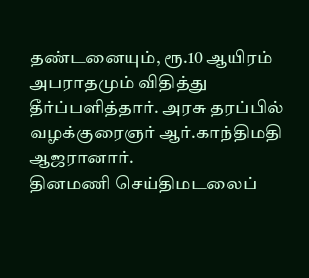தண்டனையும், ரூ.10 ஆயிரம்
அபராதமும் விதித்து தீர்ப்பளித்தார். அரசு தரப்பில் வழக்குரைஞர் ஆர்.காந்திமதி ஆஜரானார்.
தினமணி செய்திமடலைப்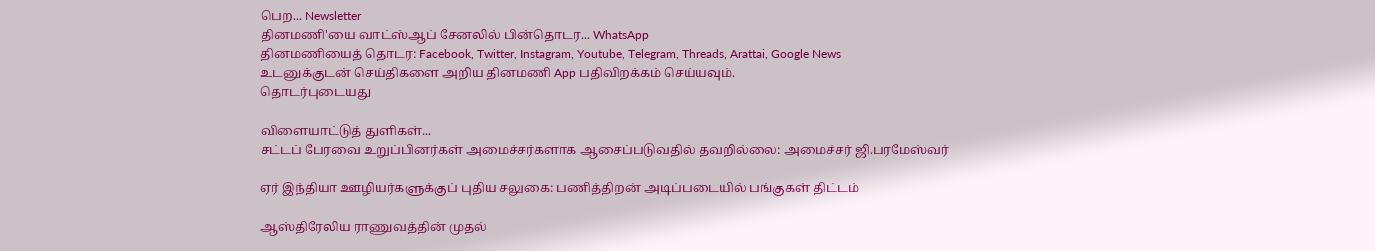பெற... Newsletter
தினமணி'யை வாட்ஸ்ஆப் சேனலில் பின்தொடர... WhatsApp
தினமணியைத் தொடர: Facebook, Twitter, Instagram, Youtube, Telegram, Threads, Arattai, Google News
உடனுக்குடன் செய்திகளை அறிய தினமணி App பதிவிறக்கம் செய்யவும்.
தொடர்புடையது

விளையாட்டுத் துளிகள்...
சட்டப் பேரவை உறுப்பினர்கள் அமைச்சர்களாக ஆசைப்படுவதில் தவறில்லை: அமைச்சர் ஜி.பரமேஸ்வர்

ஏர் இந்தியா ஊழியர்களுக்குப் புதிய சலுகை: பணித்திறன் அடிப்படையில் பங்குகள் திட்டம்

ஆஸ்திரேலிய ராணுவத்தின் முதல்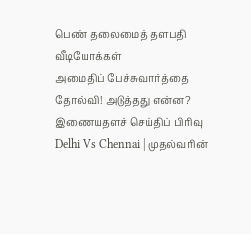பெண் தலைமைத் தளபதி
வீடியோக்கள்
அமைதிப் பேச்சுவார்த்தை தோல்வி! அடுத்தது என்ன?
இணையதளச் செய்திப் பிரிவு
Delhi Vs Chennai | முதல்வரின்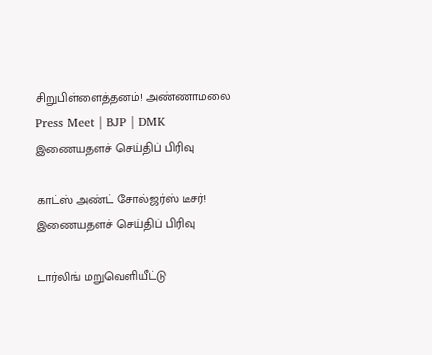சிறுபிள்ளைத்தனம்! அண்ணாமலை Press Meet | BJP | DMK
இணையதளச் செய்திப் பிரிவு

காட்ஸ் அண்ட் சோல்ஜர்ஸ் டீசர்!
இணையதளச் செய்திப் பிரிவு

டார்லிங் மறுவெளியீட்டு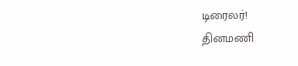டிரைலர்!
தினமணி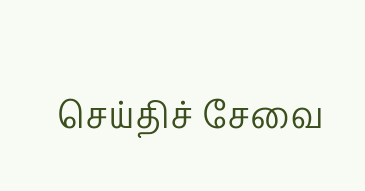செய்திச் சேவை